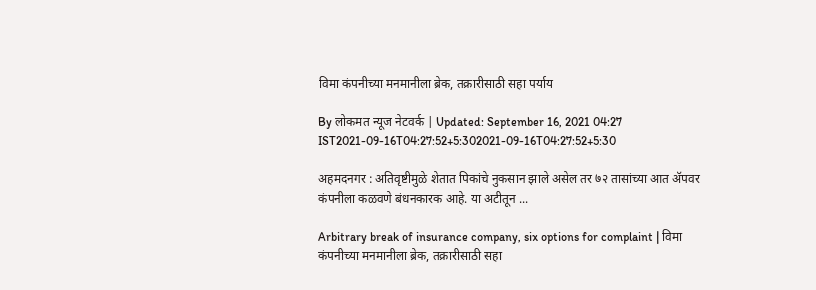विमा कंपनीच्या मनमानीला ब्रेक, तक्रारीसाठी सहा पर्याय

By लोकमत न्यूज नेटवर्क | Updated: September 16, 2021 04:27 IST2021-09-16T04:27:52+5:302021-09-16T04:27:52+5:30

अहमदनगर : अतिवृष्टीमुळे शेतात पिकांचे नुकसान झाले असेल तर ७२ तासांच्या आत ॲपवर कंपनीला कळवणे बंधनकारक आहे. या अटीतून ...

Arbitrary break of insurance company, six options for complaint | विमा कंपनीच्या मनमानीला ब्रेक, तक्रारीसाठी सहा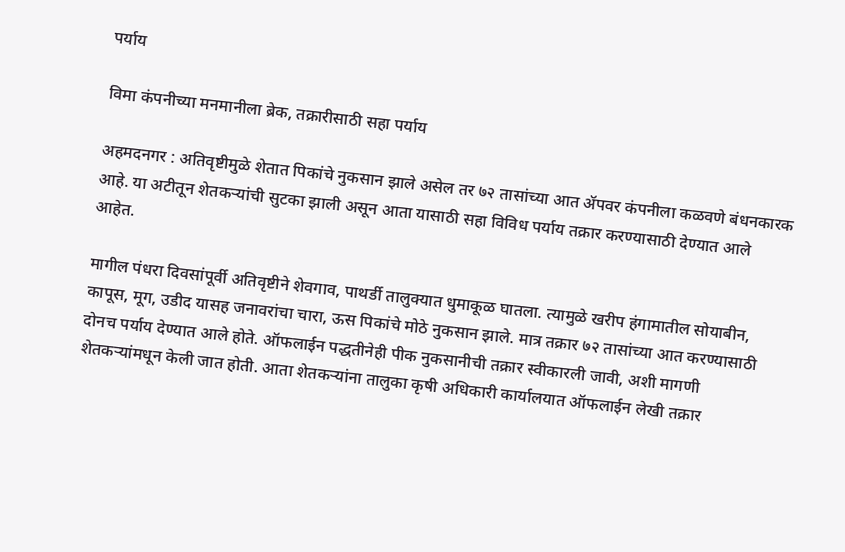पर्याय

विमा कंपनीच्या मनमानीला ब्रेक, तक्रारीसाठी सहा पर्याय

अहमदनगर : अतिवृष्टीमुळे शेतात पिकांचे नुकसान झाले असेल तर ७२ तासांच्या आत ॲपवर कंपनीला कळवणे बंधनकारक आहे. या अटीतून शेतकऱ्यांची सुटका झाली असून आता यासाठी सहा विविध पर्याय तक्रार करण्यासाठी देण्यात आले आहेत.

मागील पंधरा दिवसांपूर्वी अतिवृष्टीने शेवगाव, पाथर्डी तालुक्यात धुमाकूळ घातला. त्यामुळे खरीप हंगामातील सोयाबीन, कापूस, मूग, उडीद यासह जनावरांचा चारा, ऊस पिकांचे मोठे नुकसान झाले. मात्र तक्रार ७२ तासांच्या आत करण्यासाठी दोनच पर्याय देण्यात आले होते. ऑफलाईन पद्धतीनेही पीक नुकसानीची तक्रार स्वीकारली जावी, अशी मागणी शेतकऱ्यांमधून केली जात होती. आता शेतकऱ्यांना तालुका कृषी अधिकारी कार्यालयात ऑफलाईन लेखी तक्रार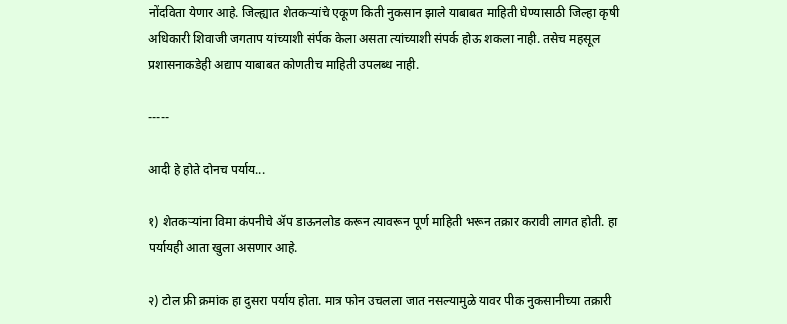नोंदविता येणार आहे. जिल्ह्यात शेतकऱ्यांचे एकूण किती नुकसान झाले याबाबत माहिती घेण्यासाठी जिल्हा कृषी अधिकारी शिवाजी जगताप यांच्याशी संर्पक केला असता त्यांच्याशी संपर्क होऊ शकला नाही. तसेच महसूल प्रशासनाकडेही अद्याप याबाबत कोणतीच माहिती उपलब्ध नाही.

-----

आदी हे होते दोनच पर्याय...

१) शेतकऱ्यांना विमा कंपनीचे ॲप डाऊनलोड करून त्यावरून पूर्ण माहिती भरून तक्रार करावी लागत होती. हा पर्यायही आता खुला असणार आहे.

२) टोल फ्री क्रमांक हा दुसरा पर्याय होता. मात्र फोन उचलला जात नसल्यामुळे यावर पीक नुकसानीच्या तक्रारी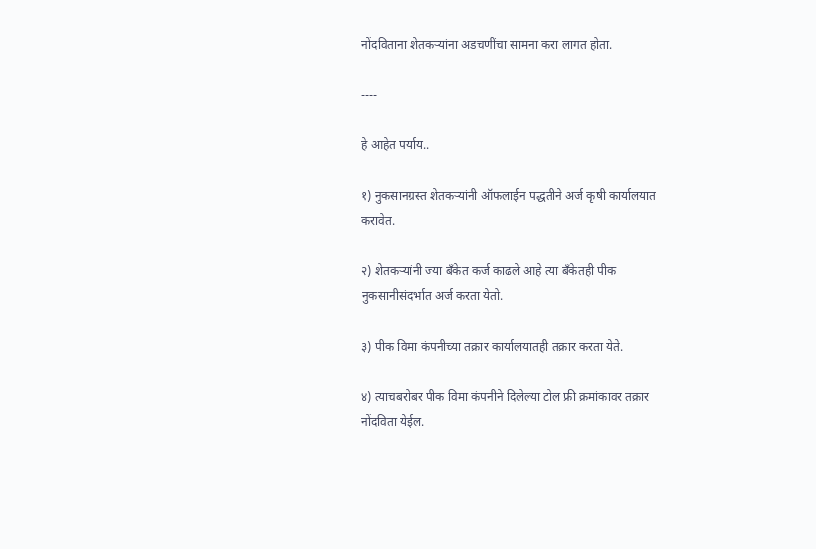नोंदविताना शेतकऱ्यांना अडचणींचा सामना करा लागत होता.

----

हे आहेत पर्याय..

१) नुकसानग्रस्त शेतकऱ्यांनी ऑफलाईन पद्धतीने अर्ज कृषी कार्यालयात करावेत.

२) शेतकऱ्यांनी ज्या बँकेत कर्ज काढले आहे त्या बँकेतही पीक नुकसानीसंदर्भात अर्ज करता येतो.

३) पीक विमा कंपनीच्या तक्रार कार्यालयातही तक्रार करता येते.

४) त्याचबरोबर पीक विमा कंपनीने दिलेल्या टोल फ्री क्रमांकावर तक्रार नोंदविता येईल.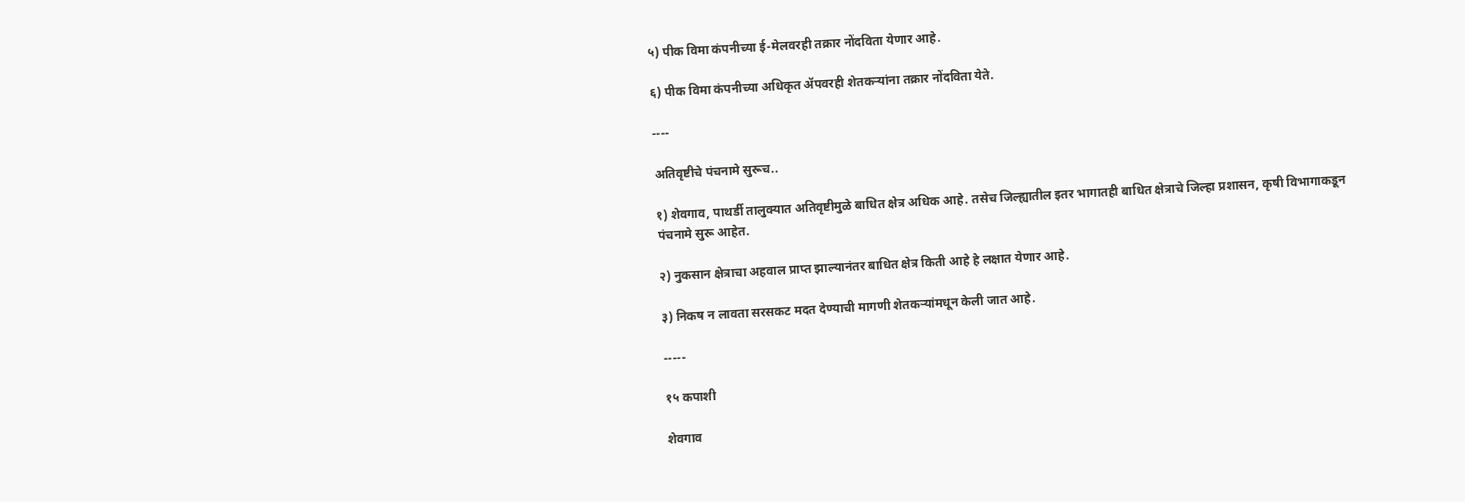५) पीक विमा कंपनीच्या ई-मेलवरही तक्रार नोंदविता येणार आहे.

६) पीक विमा कंपनीच्या अधिकृत ॲपवरही शेतकऱ्यांना तक्रार नोंदविता येते.

----

अतिवृष्टीचे पंचनामे सुरूच..

१) शेवगाव, पाथर्डी तालुक्यात अतिवृष्टीमुळे बाधित क्षेत्र अधिक आहे. तसेच जिल्ह्यातील इतर भागातही बाधित क्षेत्राचे जिल्हा प्रशासन, कृषी विभागाकडून पंचनामे सुरू आहेत.

२) नुकसान क्षेत्राचा अहवाल प्राप्त झाल्यानंतर बाधित क्षेत्र किती आहे हे लक्षात येणार आहे.

३) निकष न लावता सरसकट मदत देण्याची मागणी शेतकऱ्यांमधून केली जात आहे.

-----

१५ कपाशी

शेवगाव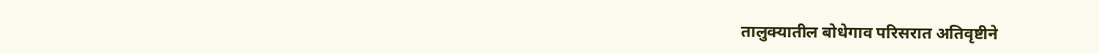तालुक्यातील बोधेगाव परिसरात अतिवृष्टीने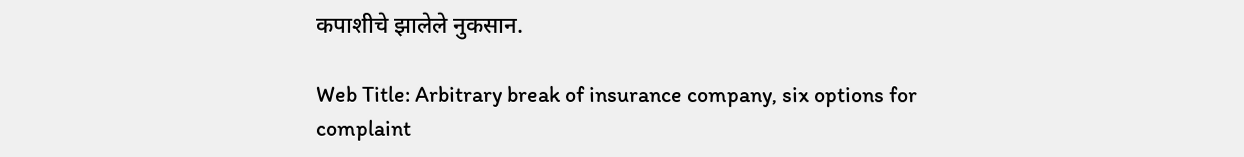कपाशीचे झालेले नुकसान.

Web Title: Arbitrary break of insurance company, six options for complaint